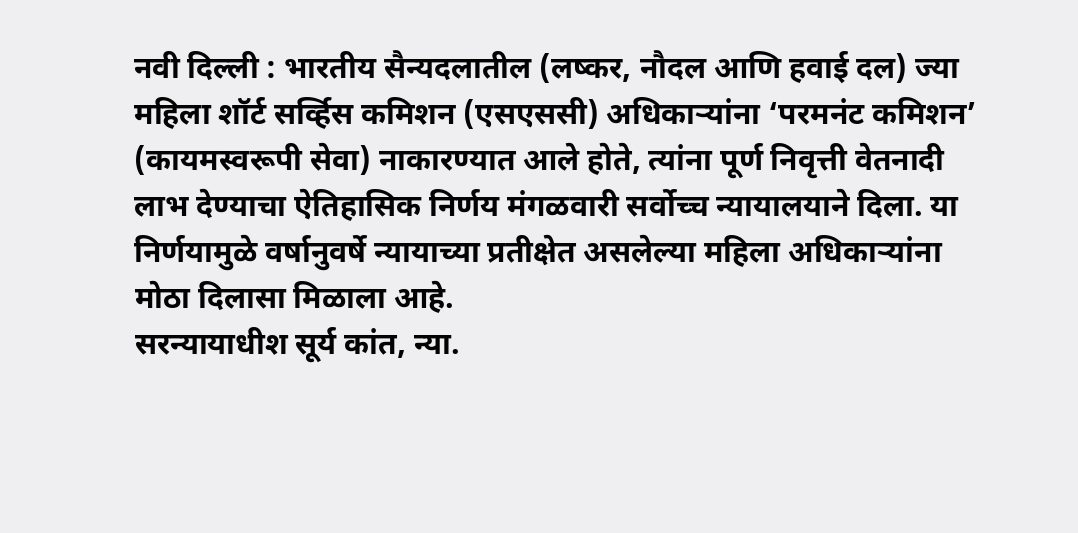नवी दिल्ली : भारतीय सैन्यदलातील (लष्कर, नौदल आणि हवाई दल) ज्या महिला शॉर्ट सर्व्हिस कमिशन (एसएससी) अधिकाऱ्यांना ‘परमनंट कमिशन’ (कायमस्वरूपी सेवा) नाकारण्यात आले होते, त्यांना पूर्ण निवृत्ती वेतनादी लाभ देण्याचा ऐतिहासिक निर्णय मंगळवारी सर्वोच्च न्यायालयाने दिला. या निर्णयामुळे वर्षानुवर्षे न्यायाच्या प्रतीक्षेत असलेल्या महिला अधिकाऱ्यांना मोठा दिलासा मिळाला आहे.
सरन्यायाधीश सूर्य कांत, न्या.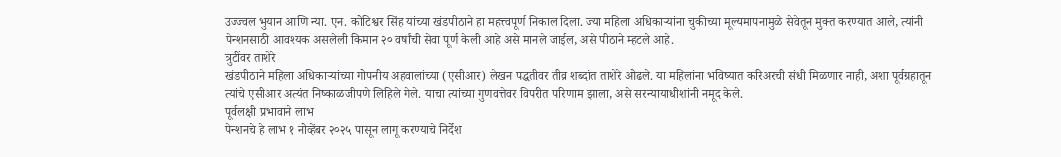उज्ज्वल भुयान आणि न्या. एन. कोटिश्वर सिंह यांच्या खंडपीठाने हा महत्त्वपूर्ण निकाल दिला. ज्या महिला अधिकाऱ्यांना चुकीच्या मूल्यमापनामुळे सेवेतून मुक्त करण्यात आले, त्यांनी पेन्शनसाठी आवश्यक असलेली किमान २० वर्षांची सेवा पूर्ण केली आहे असे मानले जाईल, असे पीठाने म्हटले आहे.
त्रुटींवर ताशेरे
खंडपीठाने महिला अधिकाऱ्यांच्या गोपनीय अहवालांच्या (एसीआर) लेखन पद्धतीवर तीव्र शब्दांत ताशेरे ओढले. या महिलांना भविष्यात करिअरची संधी मिळणार नाही, अशा पूर्वग्रहातून त्यांचे एसीआर अत्यंत निष्काळजीपणे लिहिले गेले. याचा त्यांच्या गुणवत्तेवर विपरीत परिणाम झाला, असे सरन्यायाधीशांनी नमूद केले.
पूर्वलक्षी प्रभावाने लाभ
पेन्शनचे हे लाभ १ नोव्हेंबर २०२५ पासून लागू करण्याचे निर्देश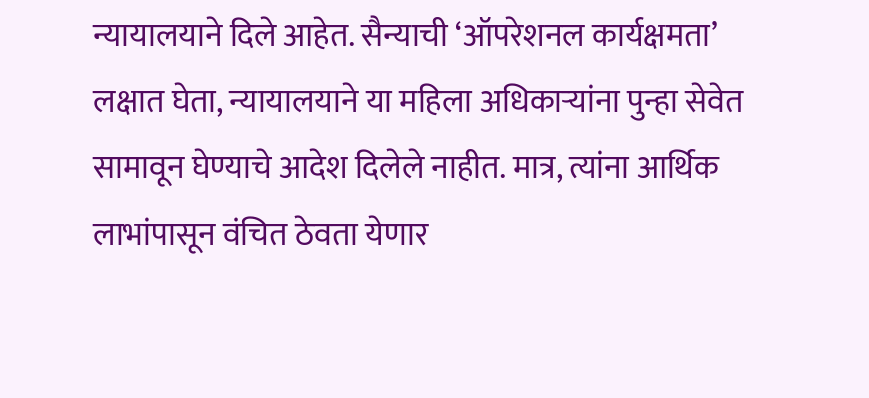न्यायालयाने दिले आहेत. सैन्याची ‘ऑपरेशनल कार्यक्षमता’ लक्षात घेता, न्यायालयाने या महिला अधिकाऱ्यांना पुन्हा सेवेत सामावून घेण्याचे आदेश दिलेले नाहीत. मात्र, त्यांना आर्थिक लाभांपासून वंचित ठेवता येणार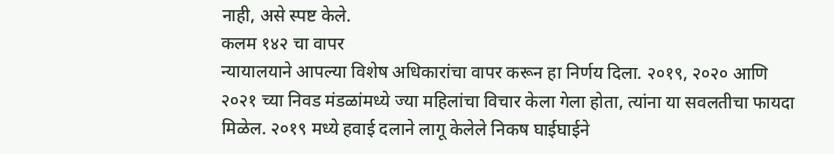नाही, असे स्पष्ट केले.
कलम १४२ चा वापर
न्यायालयाने आपल्या विशेष अधिकारांचा वापर करून हा निर्णय दिला. २०१९, २०२० आणि २०२१ च्या निवड मंडळांमध्ये ज्या महिलांचा विचार केला गेला होता, त्यांना या सवलतीचा फायदा मिळेल. २०१९ मध्ये हवाई दलाने लागू केलेले निकष घाईघाईने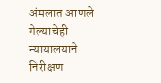अंमलात आणले गेल्याचेही न्यायालयाने निरीक्षण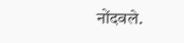नोंदवले.